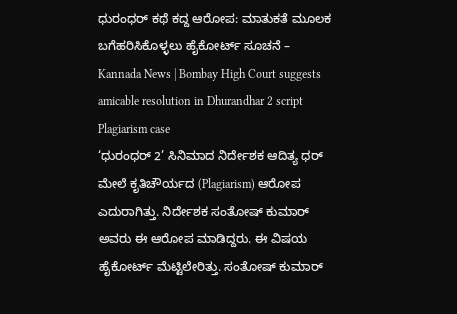ಧುರಂಧರ್ ಕಥೆ ಕದ್ದ ಆರೋಪ: ಮಾತುಕತೆ ಮೂಲಕ ಬಗೆಹರಿಸಿಕೊಳ್ಳಲು ಹೈಕೋರ್ಟ್ ಸೂಚನೆ – Kannada News | Bombay High Court suggests amicable resolution in Dhurandhar 2 script Plagiarism case
‘ಧುರಂಧರ್ 2’ ಸಿನಿಮಾದ ನಿರ್ದೇಶಕ ಆದಿತ್ಯ ಧರ್ ಮೇಲೆ ಕೃತಿಚೌರ್ಯದ (Plagiarism) ಆರೋಪ ಎದುರಾಗಿತ್ತು. ನಿರ್ದೇಶಕ ಸಂತೋಷ್ ಕುಮಾರ್ ಅವರು ಈ ಆರೋಪ ಮಾಡಿದ್ದರು. ಈ ವಿಷಯ ಹೈಕೋರ್ಟ್ ಮೆಟ್ಟಿಲೇರಿತ್ತು. ಸಂತೋಷ್ ಕುಮಾರ್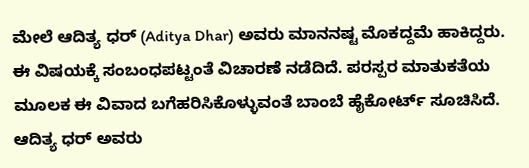ಮೇಲೆ ಆದಿತ್ಯ ಧರ್ (Aditya Dhar) ಅವರು ಮಾನನಷ್ಟ ಮೊಕದ್ದಮೆ ಹಾಕಿದ್ದರು. ಈ ವಿಷಯಕ್ಕೆ ಸಂಬಂಧಪಟ್ಟಂತೆ ವಿಚಾರಣೆ ನಡೆದಿದೆ. ಪರಸ್ಪರ ಮಾತುಕತೆಯ ಮೂಲಕ ಈ ವಿವಾದ ಬಗೆಹರಿಸಿಕೊಳ್ಳುವಂತೆ ಬಾಂಬೆ ಹೈಕೋರ್ಟ್ ಸೂಚಿಸಿದೆ. ಆದಿತ್ಯ ಧರ್ ಅವರು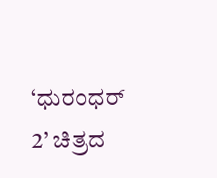‘ಧುರಂಧರ್ 2’ ಚಿತ್ರದ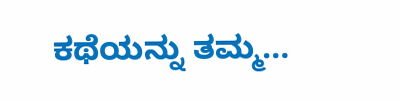ಕಥೆಯನ್ನು ತಮ್ಮ…